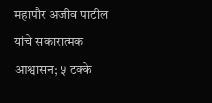महापौर अजीव पाटील यांचे सकारात्मक आश्वासन; ५ टक्के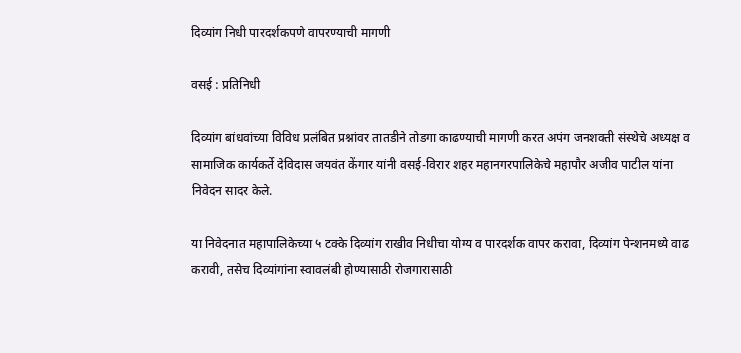दिव्यांग निधी पारदर्शकपणे वापरण्याची मागणी

वसई : प्रतिनिधी

दिव्यांग बांधवांच्या विविध प्रलंबित प्रश्नांवर तातडीने तोडगा काढण्याची मागणी करत अपंग जनशक्ती संस्थेचे अध्यक्ष व सामाजिक कार्यकर्ते देविदास जयवंत केंगार यांनी वसई-विरार शहर महानगरपालिकेचे महापौर अजीव पाटील यांना निवेदन सादर केले.

या निवेदनात महापालिकेच्या ५ टक्के दिव्यांग राखीव निधीचा योग्य व पारदर्शक वापर करावा, दिव्यांग पेन्शनमध्ये वाढ करावी, तसेच दिव्यांगांना स्वावलंबी होण्यासाठी रोजगारासाठी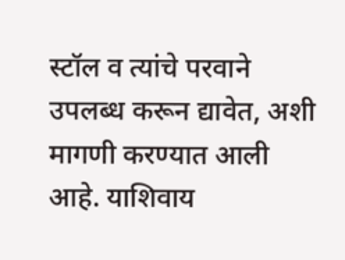स्टॉल व त्यांचे परवाने उपलब्ध करून द्यावेत, अशी मागणी करण्यात आली आहे. याशिवाय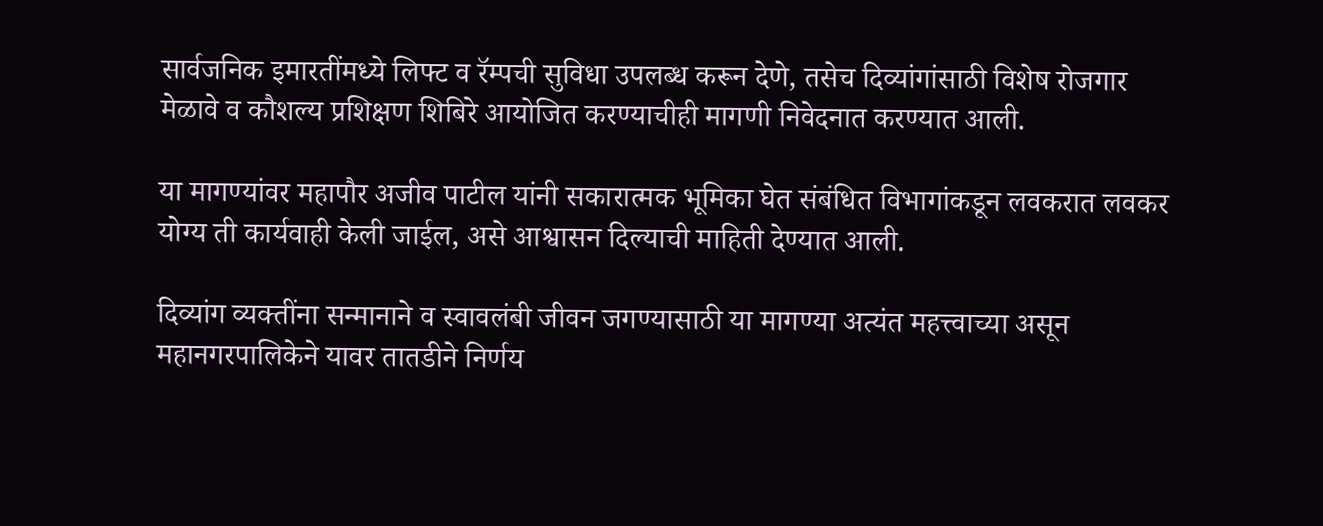सार्वजनिक इमारतींमध्ये लिफ्ट व रॅम्पची सुविधा उपलब्ध करून देणे, तसेच दिव्यांगांसाठी विशेष रोजगार मेळावे व कौशल्य प्रशिक्षण शिबिरे आयोजित करण्याचीही मागणी निवेदनात करण्यात आली.

या मागण्यांवर महापौर अजीव पाटील यांनी सकारात्मक भूमिका घेत संबंधित विभागांकडून लवकरात लवकर योग्य ती कार्यवाही केली जाईल, असे आश्वासन दिल्याची माहिती देण्यात आली.

दिव्यांग व्यक्तींना सन्मानाने व स्वावलंबी जीवन जगण्यासाठी या मागण्या अत्यंत महत्त्वाच्या असून महानगरपालिकेने यावर तातडीने निर्णय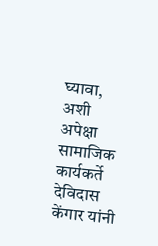घ्यावा, अशी अपेक्षा सामाजिक कार्यकर्ते देविदास केंगार यांनी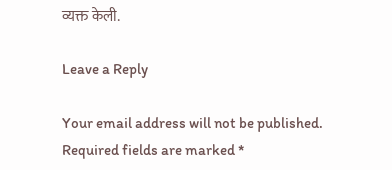व्यक्त केली.

Leave a Reply

Your email address will not be published. Required fields are marked *